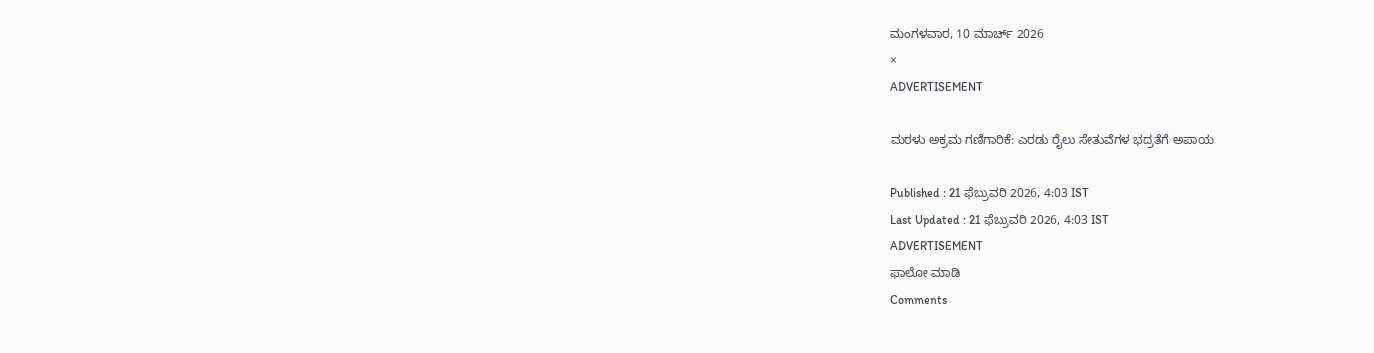ಮಂಗಳವಾರ, 10 ಮಾರ್ಚ್ 2026
×
ADVERTISEMENT

ಮರಳು ಅಕ್ರಮ ಗಣಿಗಾರಿಕೆ: ಎರಡು ರೈಲು ಸೇತುವೆಗಳ ಭದ್ರತೆಗೆ ಅಪಾಯ

Published : 21 ಫೆಬ್ರುವರಿ 2026, 4:03 IST
Last Updated : 21 ಫೆಬ್ರುವರಿ 2026, 4:03 IST
ADVERTISEMENT
ಫಾಲೋ ಮಾಡಿ
Comments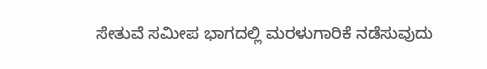ಸೇತುವೆ ಸಮೀಪ ಭಾಗದಲ್ಲಿ ಮರಳುಗಾರಿಕೆ ನಡೆಸುವುದು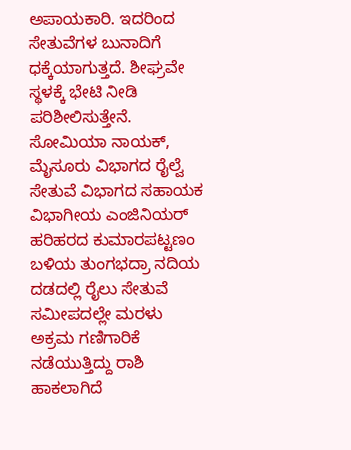ಅಪಾಯಕಾರಿ. ಇದರಿಂದ ಸೇತುವೆಗಳ ಬುನಾದಿಗೆ ಧಕ್ಕೆಯಾಗುತ್ತದೆ. ಶೀಘ್ರವೇ ಸ್ಥಳಕ್ಕೆ ಭೇಟಿ ನೀಡಿ ಪರಿಶೀಲಿಸುತ್ತೇನೆ.
ಸೋಮಿಯಾ ನಾಯಕ್, ಮೈಸೂರು ವಿಭಾಗದ ರೈಲ್ವೆ ಸೇತುವೆ ವಿಭಾಗದ ಸಹಾಯಕ ವಿಭಾಗೀಯ ಎಂಜಿನಿಯರ್
ಹರಿಹರದ ಕುಮಾರಪಟ್ಟಣಂ ಬಳಿಯ ತುಂಗಭದ್ರಾ ನದಿಯ ದಡದಲ್ಲಿ ರೈಲು ಸೇತುವೆ ಸಮೀಪದಲ್ಲೇ ಮರಳು ಅಕ್ರಮ ಗಣಿಗಾರಿಕೆ ನಡೆಯುತ್ತಿದ್ದು ರಾಶಿ ಹಾಕಲಾಗಿದೆ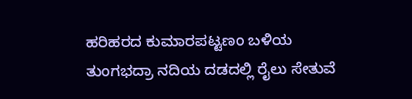ಹರಿಹರದ ಕುಮಾರಪಟ್ಟಣಂ ಬಳಿಯ ತುಂಗಭದ್ರಾ ನದಿಯ ದಡದಲ್ಲಿ ರೈಲು ಸೇತುವೆ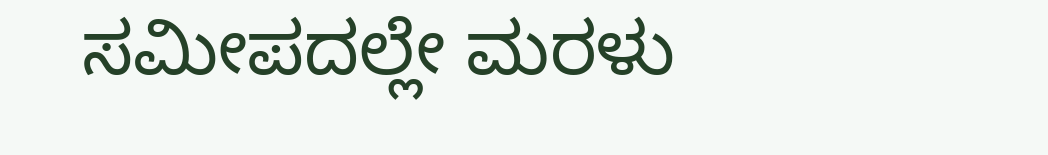ಸಮೀಪದಲ್ಲೇ ಮರಳು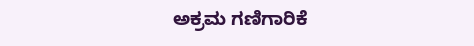ಅಕ್ರಮ ಗಣಿಗಾರಿಕೆ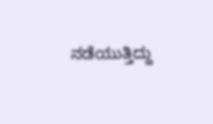ನಡೆಯುತ್ತಿದ್ದು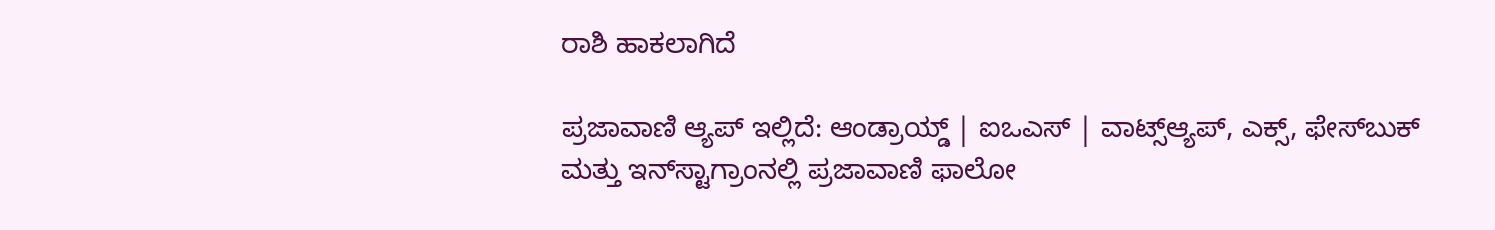ರಾಶಿ ಹಾಕಲಾಗಿದೆ

ಪ್ರಜಾವಾಣಿ ಆ್ಯಪ್ ಇಲ್ಲಿದೆ: ಆಂಡ್ರಾಯ್ಡ್ | ಐಒಎಸ್ | ವಾಟ್ಸ್ಆ್ಯಪ್, ಎಕ್ಸ್, ಫೇಸ್‌ಬುಕ್ ಮತ್ತು ಇನ್‌ಸ್ಟಾಗ್ರಾಂನಲ್ಲಿ ಪ್ರಜಾವಾಣಿ ಫಾಲೋ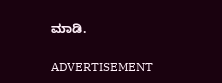ಮಾಡಿ.

ADVERTISEMENT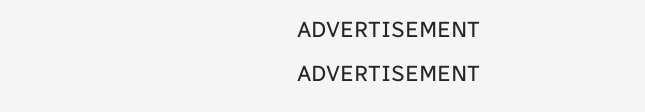ADVERTISEMENT
ADVERTISEMENT